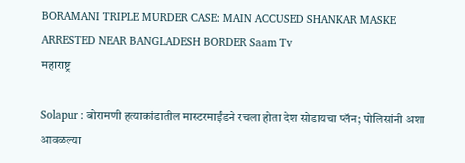BORAMANI TRIPLE MURDER CASE: MAIN ACCUSED SHANKAR MASKE ARRESTED NEAR BANGLADESH BORDER Saam Tv
महाराष्ट्र

Solapur : बोरामणी हत्याकांडातील मास्टरमाईंडने रचला होता देश सोडायचा प्लॅन; पोलिसांनी अशा आवळल्या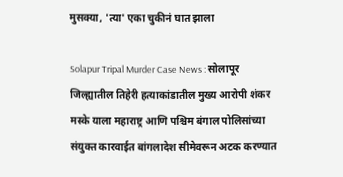मुसक्या, 'त्या' एका चुकीनं घात झाला

Solapur Tripal Murder Case News : सोलापूर जिल्ह्यातील तिहेरी हत्याकांडातील मुख्य आरोपी शंकर मस्के याला महाराष्ट्र आणि पश्चिम बंगाल पोलिसांच्या संयुक्त कारवाईत बांगलादेश सीमेवरून अटक करण्यात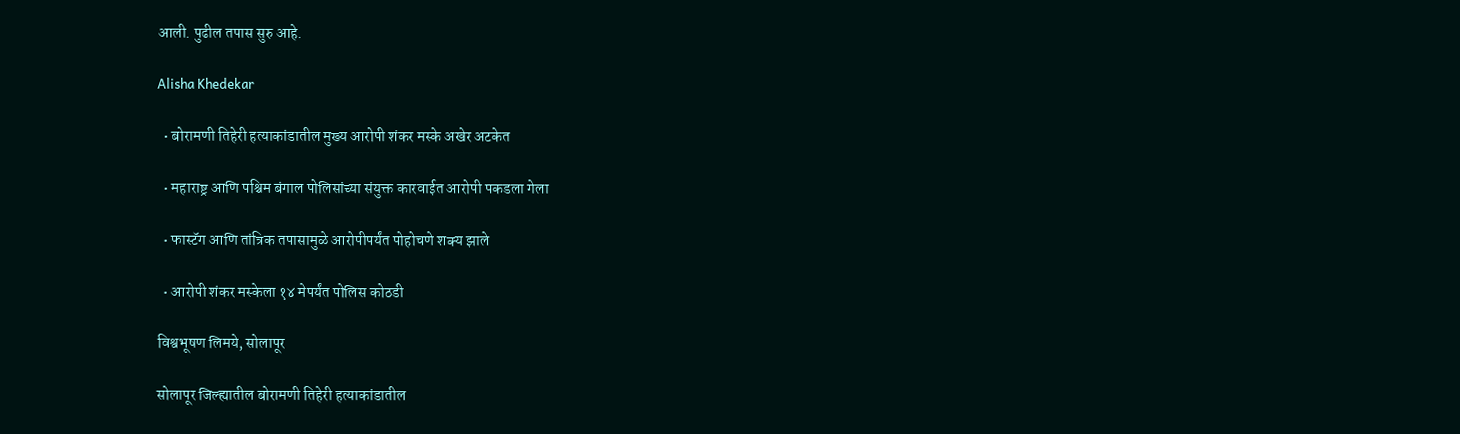आली. पुढील तपास सुरु आहे.

Alisha Khedekar

  • बोरामणी तिहेरी हत्याकांडातील मुख्य आरोपी शंकर मस्के अखेर अटकेत

  • महाराष्ट्र आणि पश्चिम बंगाल पोलिसांच्या संयुक्त कारवाईत आरोपी पकडला गेला

  • फास्टॅग आणि तांत्रिक तपासामुळे आरोपीपर्यंत पोहोचणे शक्य झाले

  • आरोपी शंकर मस्केला १४ मेपर्यंत पोलिस कोठडी

विश्वभूषण लिमये, सोलापूर

सोलापूर जिल्ह्यातील बोरामणी तिहेरी हत्याकांडातील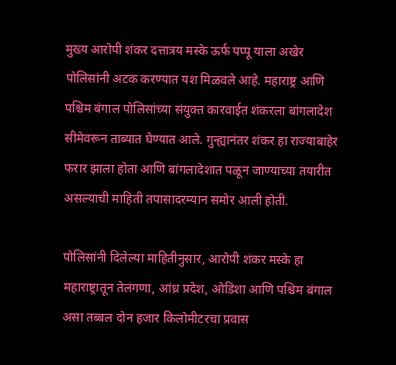मुख्य आरोपी शंकर दत्तात्रय मस्के ऊर्फ पप्पू याला अखेर पोलिसांनी अटक करण्यात यश मिळवले आहे. महाराष्ट्र आणि पश्चिम बंगाल पोलिसांच्या संयुक्त कारवाईत शंकरला बांगलादेश सीमेवरून ताब्यात घेण्यात आले. गुन्ह्यानंतर शंकर हा राज्याबाहेर फरार झाला होता आणि बांगलादेशात पळून जाण्याच्या तयारीत असल्याची माहिती तपासादरम्यान समोर आली होती.

पोलिसांनी दिलेल्या माहितीनुसार, आरोपी शंकर मस्के हा महाराष्ट्रातून तेलंगणा, आंध्र प्रदेश, ओडिशा आणि पश्चिम बंगाल असा तब्बल दोन हजार किलोमीटरचा प्रवास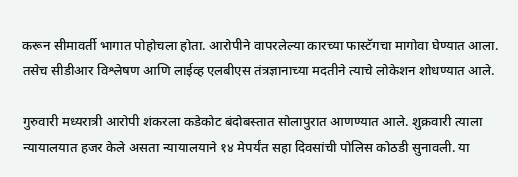करून सीमावर्ती भागात पोहोचला होता. आरोपीने वापरलेल्या कारच्या फास्टॅगचा मागोवा घेण्यात आला. तसेच सीडीआर विश्लेषण आणि लाईव्ह एलबीएस तंत्रज्ञानाच्या मदतीने त्याचे लोकेशन शोधण्यात आले.

गुरुवारी मध्यरात्री आरोपी शंकरला कडेकोट बंदोबस्तात सोलापुरात आणण्यात आले. शुक्रवारी त्याला न्यायालयात हजर केले असता न्यायालयाने १४ मेपर्यंत सहा दिवसांची पोलिस कोठडी सुनावली. या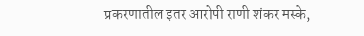प्रकरणातील इतर आरोपी राणी शंकर मस्के,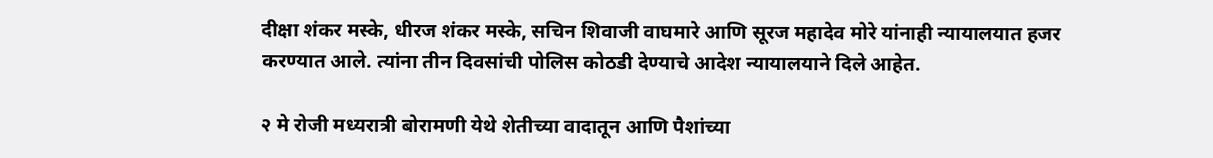दीक्षा शंकर मस्के, धीरज शंकर मस्के, सचिन शिवाजी वाघमारे आणि सूरज महादेव मोरे यांनाही न्यायालयात हजर करण्यात आले. त्यांना तीन दिवसांची पोलिस कोठडी देण्याचे आदेश न्यायालयाने दिले आहेत.

२ मे रोजी मध्यरात्री बोरामणी येथे शेतीच्या वादातून आणि पैशांच्या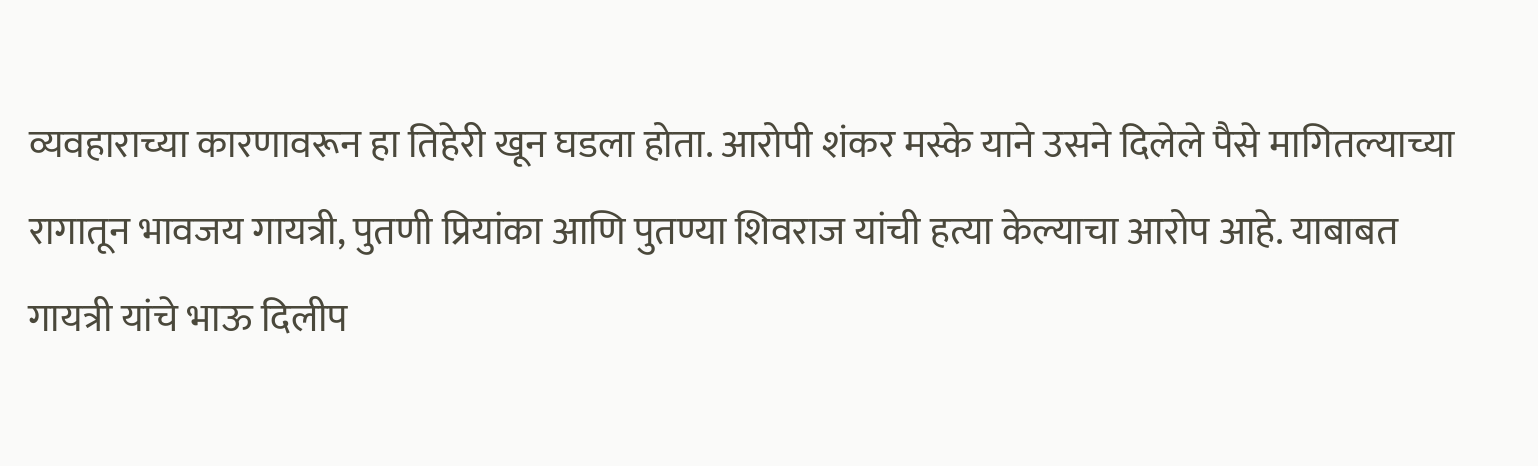व्यवहाराच्या कारणावरून हा तिहेरी खून घडला होता. आरोपी शंकर मस्के याने उसने दिलेले पैसे मागितल्याच्या रागातून भावजय गायत्री, पुतणी प्रियांका आणि पुतण्या शिवराज यांची हत्या केल्याचा आरोप आहे. याबाबत गायत्री यांचे भाऊ दिलीप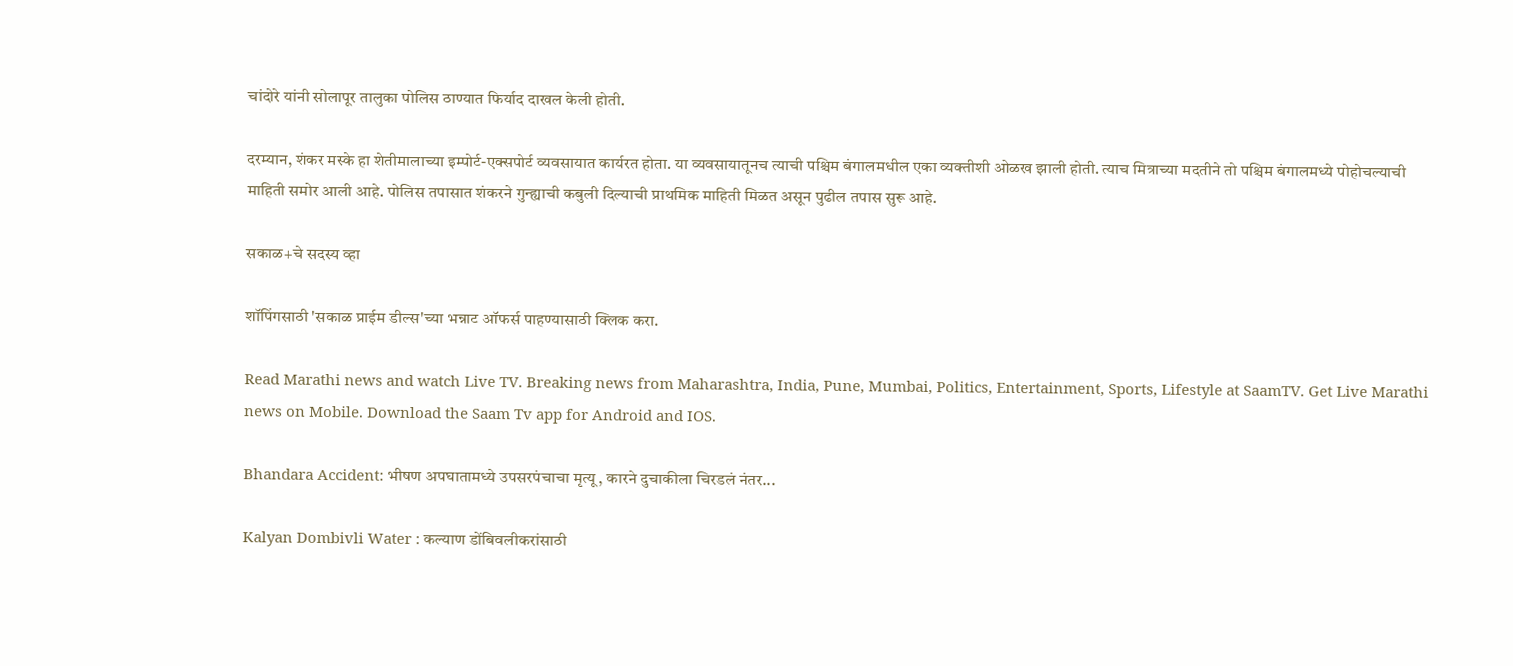चांदोरे यांनी सोलापूर तालुका पोलिस ठाण्यात फिर्याद दाखल केली होती.

दरम्यान, शंकर मस्के हा शेतीमालाच्या इम्पोर्ट-एक्सपोर्ट व्यवसायात कार्यरत होता. या व्यवसायातूनच त्याची पश्चिम बंगालमधील एका व्यक्तीशी ओळख झाली होती. त्याच मित्राच्या मदतीने तो पश्चिम बंगालमध्ये पोहोचल्याची माहिती समोर आली आहे. पोलिस तपासात शंकरने गुन्ह्याची कबुली दिल्याची प्राथमिक माहिती मिळत असून पुढील तपास सुरू आहे.

सकाळ+चे सदस्य व्हा

शॉपिंगसाठी 'सकाळ प्राईम डील्स'च्या भन्नाट ऑफर्स पाहण्यासाठी क्लिक करा.

Read Marathi news and watch Live TV. Breaking news from Maharashtra, India, Pune, Mumbai, Politics, Entertainment, Sports, Lifestyle at SaamTV. Get Live Marathi news on Mobile. Download the Saam Tv app for Android and IOS.

Bhandara Accident: भीषण अपघातामध्ये उपसरपंचाचा मृत्यू, कारने दुचाकीला चिरडलं नंतर...

Kalyan Dombivli Water : कल्याण डोंबिवलीकरांसाठी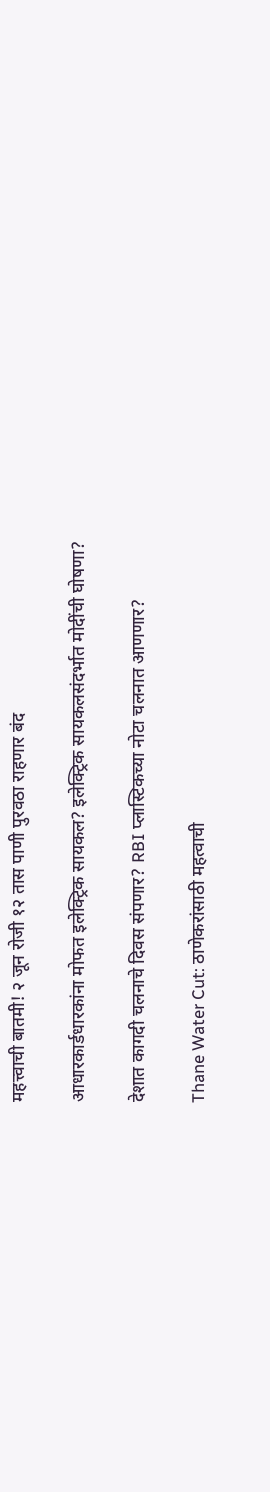महत्त्वाची बातमी! २ जून रोजी १२ तास पाणी पुरवठा राहणार बंद

आधारकार्डधारकांना मोफत इलेक्ट्रिक सायकल? इलेक्ट्रिक सायकलसंदर्भात मोदींची घोषणा?

देशात कागदी चलनाचे दिवस संपणार? RBI प्लास्टिकच्या नोटा चलनात आणणार?

Thane Water Cut: ठाणेकरांसाठी महत्वाची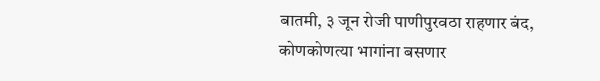बातमी, ३ जून रोजी पाणीपुरवठा राहणार बंद, कोणकोणत्या भागांना बसणार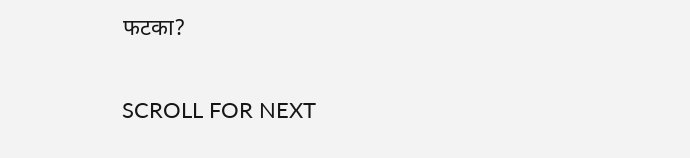फटका?

SCROLL FOR NEXT